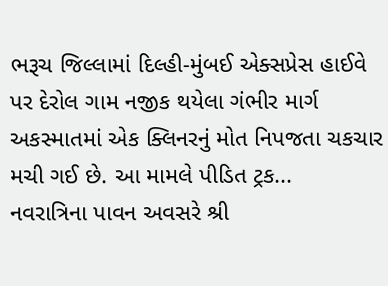ભરૂચ જિલ્લામાં દિલ્હી-મુંબઈ એક્સપ્રેસ હાઈવે પર દેરોલ ગામ નજીક થયેલા ગંભીર માર્ગ અકસ્માતમાં એક ક્લિનરનું મોત નિપજતા ચકચાર મચી ગઈ છે. આ મામલે પીડિત ટ્રક...
નવરાત્રિના પાવન અવસરે શ્રી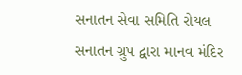સનાતન સેવા સમિતિ રોયલ સનાતન ગ્રુપ દ્વારા માનવ મંદિર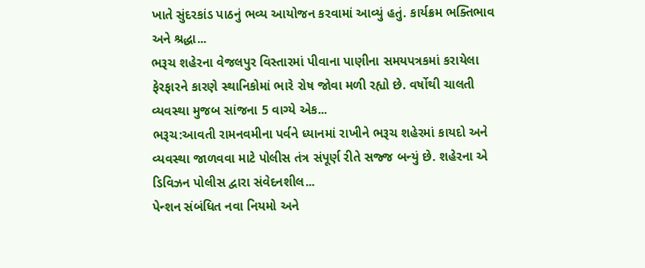ખાતે સુંદરકાંડ પાઠનું ભવ્ય આયોજન કરવામાં આવ્યું હતું. કાર્યક્રમ ભક્તિભાવ અને શ્રદ્ધા...
ભરૂચ શહેરના વેજલપુર વિસ્તારમાં પીવાના પાણીના સમયપત્રકમાં કરાયેલા ફેરફારને કારણે સ્થાનિકોમાં ભારે રોષ જોવા મળી રહ્યો છે. વર્ષોથી ચાલતી વ્યવસ્થા મુજબ સાંજના 5 વાગ્યે એક...
ભરૂચ:આવતી રામનવમીના પર્વને ધ્યાનમાં રાખીને ભરૂચ શહેરમાં કાયદો અને વ્યવસ્થા જાળવવા માટે પોલીસ તંત્ર સંપૂર્ણ રીતે સજ્જ બન્યું છે. શહેરના એ ડિવિઝન પોલીસ દ્વારા સંવેદનશીલ...
પેન્શન સંબંધિત નવા નિયમો અને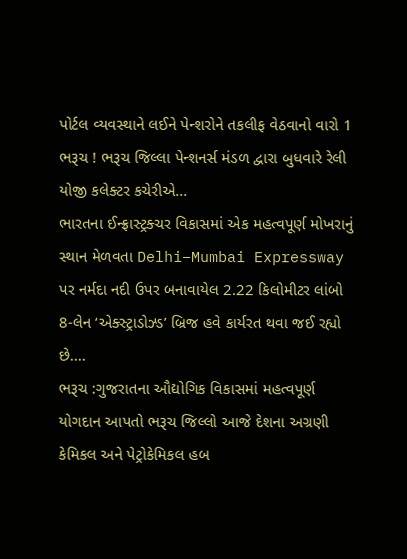પોર્ટલ વ્યવસ્થાને લઈને પેન્શરોને તકલીફ વેઠવાનો વારો 1 ભરૂચ ! ભરૂચ જિલ્લા પેન્શનર્સ મંડળ દ્વારા બુધવારે રેલી યોજી કલેક્ટર કચેરીએ...
ભારતના ઈન્ફ્રાસ્ટ્રક્ચર વિકાસમાં એક મહત્વપૂર્ણ મોખરાનું સ્થાન મેળવતા Delhi–Mumbai Expressway પર નર્મદા નદી ઉપર બનાવાયેલ 2.22 કિલોમીટર લાંબો 8-લેન ‘એક્સ્ટ્રાડોઝ્ડ’ બ્રિજ હવે કાર્યરત થવા જઈ રહ્યો છે....
ભરૂચ :ગુજરાતના ઔદ્યોગિક વિકાસમાં મહત્વપૂર્ણ યોગદાન આપતો ભરૂચ જિલ્લો આજે દેશના અગ્રણી કેમિકલ અને પેટ્રોકેમિકલ હબ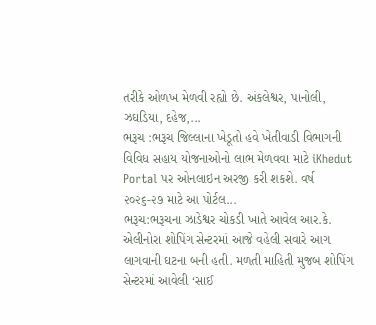તરીકે ઓળખ મેળવી રહ્યો છે. અંકલેશ્વર, પાનોલી, ઝઘડિયા, દહેજ,...
ભરૂચ :ભરૂચ જિલ્લાના ખેડૂતો હવે ખેતીવાડી વિભાગની વિવિધ સહાય યોજનાઓનો લાભ મેળવવા માટે iKhedut Portal પર ઓનલાઇન અરજી કરી શકશે. વર્ષ ૨૦૨૬-૨૭ માટે આ પોર્ટલ...
ભરૂચ:ભરૂચના ઝાડેશ્વર ચોકડી ખાતે આવેલ આર.કે. એલીનોરા શોપિંગ સેન્ટરમાં આજે વહેલી સવારે આગ લાગવાની ઘટના બની હતી. મળતી માહિતી મુજબ શોપિંગ સેન્ટરમાં આવેલી ‘સાઈ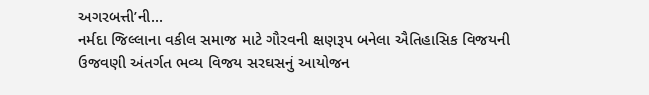અગરબત્તી’ની...
નર્મદા જિલ્લાના વકીલ સમાજ માટે ગૌરવની ક્ષણરૂપ બનેલા ઐતિહાસિક વિજયની ઉજવણી અંતર્ગત ભવ્ય વિજય સરઘસનું આયોજન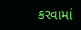કરવામાં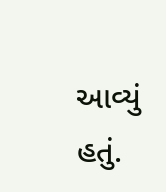આવ્યું હતું.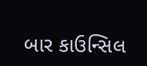બાર કાઉન્સિલ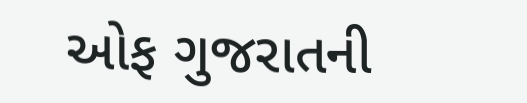ઓફ ગુજરાતની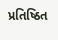પ્રતિષ્ઠિત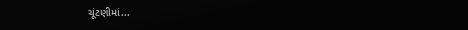ચૂંટણીમાં...